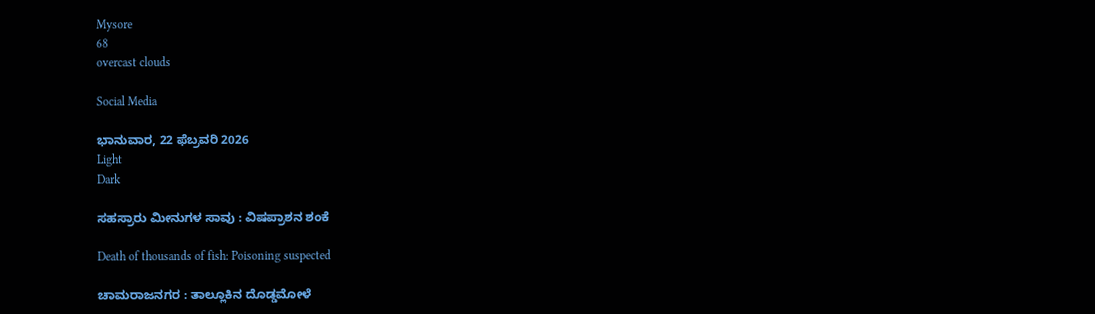Mysore
68
overcast clouds

Social Media

ಭಾನುವಾರ, 22 ಫೆಬ್ರವರಿ 2026
Light
Dark

ಸಹಸ್ರಾರು ಮೀನುಗಳ ಸಾವು : ವಿಷಪ್ರಾಶನ ಶಂಕೆ

Death of thousands of fish: Poisoning suspected

ಚಾಮರಾಜನಗರ : ತಾಲ್ಲೂಕಿನ ದೊಡ್ಡಮೋಳೆ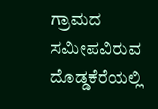ಗ್ರಾಮದ ಸಮೀಪವಿರುವ ದೊಡ್ಡಕೆರೆಯಲ್ಲಿ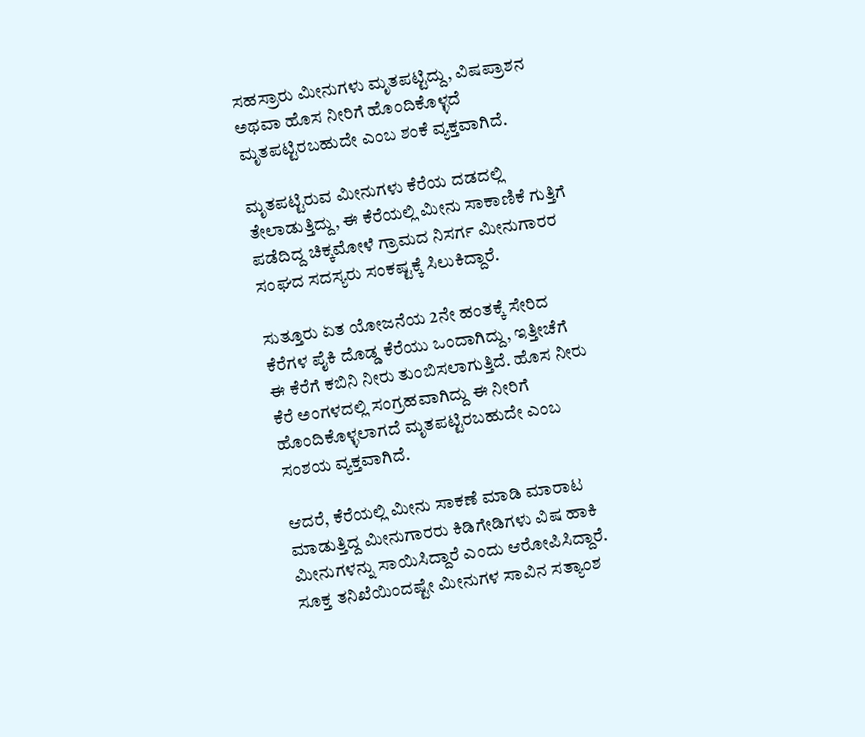ಸಹಸ್ರಾರು ಮೀನುಗಳು ಮೃತಪಟ್ಟಿದ್ದು, ವಿಷಪ್ರಾಶನ ಅಥವಾ ಹೊಸ ನೀರಿಗೆ ಹೊಂದಿಕೊಳ್ಳದೆ ಮೃತಪಟ್ಟಿರಬಹುದೇ ಎಂಬ ಶಂಕೆ ವ್ಯಕ್ತವಾಗಿದೆ.

ಮೃತಪಟ್ಟಿರುವ ಮೀನುಗಳು ಕೆರೆಯ ದಡದಲ್ಲಿ ತೇಲಾಡುತ್ತಿದ್ದು, ಈ ಕೆರೆಯಲ್ಲಿ ಮೀನು ಸಾಕಾಣಿಕೆ ಗುತ್ತಿಗೆ ಪಡೆದಿದ್ದ ಚಿಕ್ಕಮೋಳೆ ಗ್ರಾಮದ ನಿಸರ್ಗ ಮೀನುಗಾರರ ಸಂಘದ ಸದಸ್ಯರು ಸಂಕಷ್ಟಕ್ಕೆ ಸಿಲುಕಿದ್ದಾರೆ.

ಸುತ್ತೂರು ಏತ ಯೋಜನೆಯ 2ನೇ ಹಂತಕ್ಕೆ ಸೇರಿದ ಕೆರೆಗಳ ಪೈಕಿ ದೊಡ್ಡ ಕೆರೆಯು ಒಂದಾಗಿದ್ದು, ಇತ್ತೀಚೆಗೆ ಈ ಕೆರೆಗೆ ಕಬಿನಿ ನೀರು ತುಂಬಿಸಲಾಗುತ್ತಿದೆ. ಹೊಸ ನೀರು ಕೆರೆ ಅಂಗಳದಲ್ಲಿ ಸಂಗ್ರಹವಾಗಿದ್ದು ಈ ನೀರಿಗೆ ಹೊಂದಿಕೊಳ್ಳಲಾಗದೆ ಮೃತಪಟ್ಟಿರಬಹುದೇ ಎಂಬ ಸಂಶಯ ವ್ಯಕ್ತವಾಗಿದೆ.

ಆದರೆ, ಕೆರೆಯಲ್ಲಿ ಮೀನು ಸಾಕಣೆ ಮಾಡಿ ಮಾರಾಟ ಮಾಡುತ್ತಿದ್ದ ಮೀನುಗಾರರು ಕಿಡಿಗೇಡಿಗಳು ವಿಷ ಹಾಕಿ ಮೀನುಗಳನ್ನು ಸಾಯಿಸಿದ್ದಾರೆ ಎಂದು ಆರೋಪಿಸಿದ್ದಾರೆ. ಸೂಕ್ತ ತನಿಖೆಯಿಂದಷ್ಟೇ ಮೀನುಗಳ ಸಾವಿನ ಸತ್ಯಾಂಶ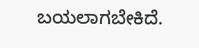ಬಯಲಾಗಬೇಕಿದೆ.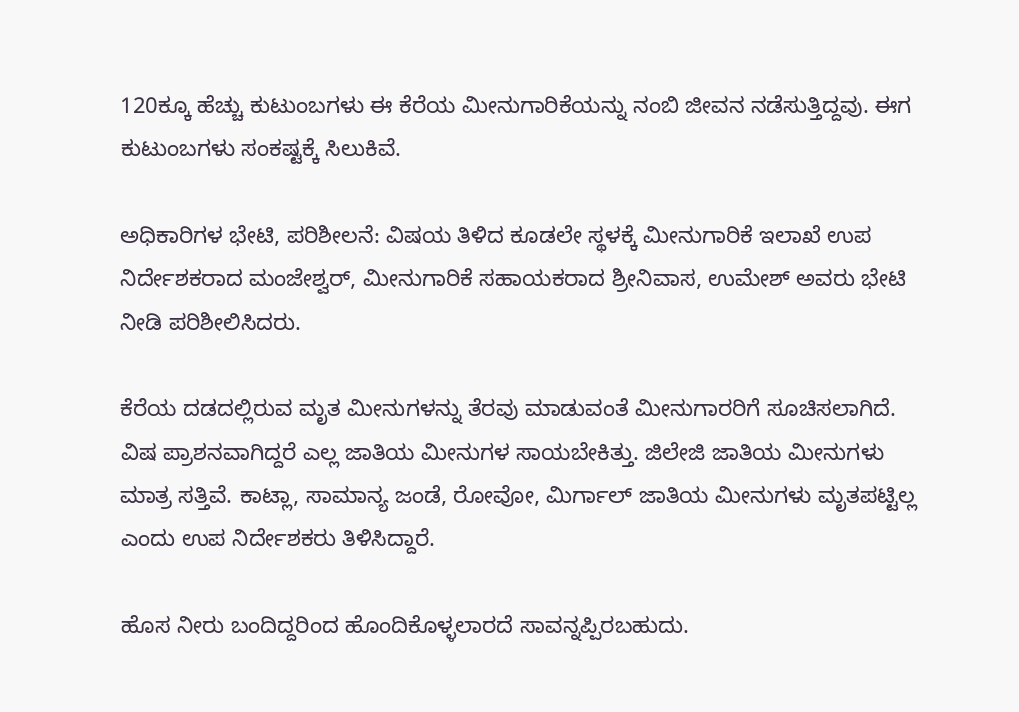120ಕ್ಕೂ ಹೆಚ್ಚು ಕುಟುಂಬಗಳು ಈ ಕೆರೆಯ ಮೀನುಗಾರಿಕೆಯನ್ನು ನಂಬಿ ಜೀವನ ನಡೆಸುತ್ತಿದ್ದವು. ಈಗ ಕುಟುಂಬಗಳು ಸಂಕಷ್ಟಕ್ಕೆ ಸಿಲುಕಿವೆ.

ಅಧಿಕಾರಿಗಳ ಭೇಟಿ, ಪರಿಶೀಲನೆ: ವಿಷಯ ತಿಳಿದ ಕೂಡಲೇ ಸ್ಥಳಕ್ಕೆ ಮೀನುಗಾರಿಕೆ ಇಲಾಖೆ ಉಪ ನಿರ್ದೇಶಕರಾದ ಮಂಜೇಶ್ವರ್, ಮೀನುಗಾರಿಕೆ ಸಹಾಯಕರಾದ ಶ್ರೀನಿವಾಸ, ಉಮೇಶ್ ಅವರು ಭೇಟಿ ನೀಡಿ ಪರಿಶೀಲಿಸಿದರು.

ಕೆರೆಯ ದಡದಲ್ಲಿರುವ ಮೃತ ಮೀನುಗಳನ್ನು ತೆರವು ಮಾಡುವಂತೆ ಮೀನುಗಾರರಿಗೆ ಸೂಚಿಸಲಾಗಿದೆ. ವಿಷ ಪ್ರಾಶನವಾಗಿದ್ದರೆ ಎಲ್ಲ ಜಾತಿಯ ಮೀನುಗಳ ಸಾಯಬೇಕಿತ್ತು. ಜಿಲೇಜಿ ಜಾತಿಯ ಮೀನುಗಳು ಮಾತ್ರ ಸತ್ತಿವೆ. ಕಾಟ್ಲಾ, ಸಾಮಾನ್ಯ ಜಂಡೆ, ರೋವೋ, ಮಿರ್ಗಾಲ್ ಜಾತಿಯ ಮೀನುಗಳು ಮೃತಪಟ್ಟಿಲ್ಲ ಎಂದು ಉಪ ನಿರ್ದೇಶಕರು ತಿಳಿಸಿದ್ದಾರೆ.

ಹೊಸ ನೀರು ಬಂದಿದ್ದರಿಂದ ಹೊಂದಿಕೊಳ್ಳಲಾರದೆ ಸಾವನ್ನಪ್ಪಿರಬಹುದು.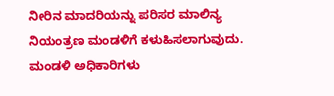ನೀರಿನ ಮಾದರಿಯನ್ನು ಪರಿಸರ ಮಾಲಿನ್ಯ ನಿಯಂತ್ರಣ ಮಂಡಳಿಗೆ ಕಳುಹಿಸಲಾಗುವುದು. ಮಂಡಳಿ ಅಧಿಕಾರಿಗಳು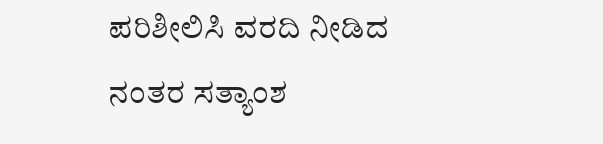ಪರಿಶೀಲಿಸಿ ವರದಿ ನೀಡಿದ ನಂತರ ಸತ್ಯಾಂಶ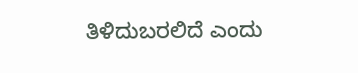ತಿಳಿದುಬರಲಿದೆ ಎಂದು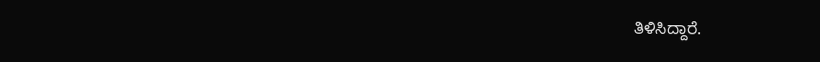ತಿಳಿಸಿದ್ದಾರೆ.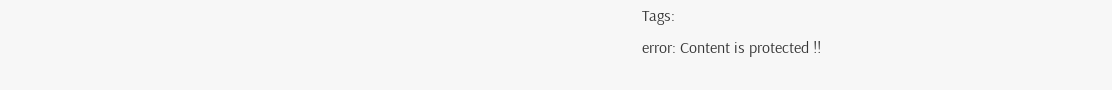Tags:
error: Content is protected !!